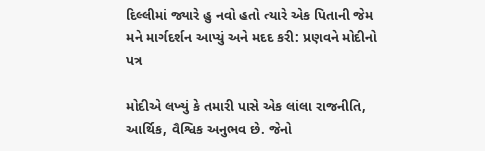દિલ્લીમાં જ્યારે હુ નવો હતો ત્યારે એક પિતાની જેમ મને માર્ગદર્શન આપ્યું અને મદદ કરી: પ્રણવને મોદીનો પત્ર

મોદીએ લખ્યું કે તમારી પાસે એક લાંલા રાજનીતિ, આર્થિક, વૈશ્વિક અનુભવ છે. જેનો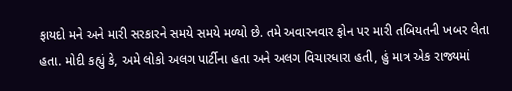ફાયદો મને અને મારી સરકારને સમયે સમયે મળ્યો છે. તમે અવારનવાર ફોન પર મારી તબિયતની ખબર લેતા હતા. મોદી કહ્યું કે, અમે લોકો અલગ પાર્ટીના હતા અને અલગ વિચારધારા હતી, હું માત્ર એક રાજ્યમાં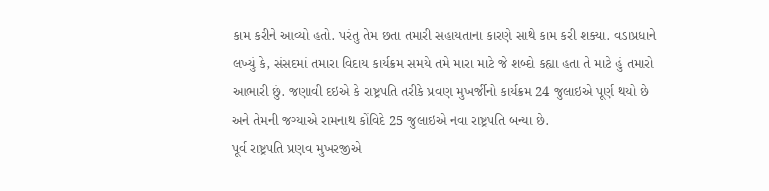કામ કરીને આવ્યો હતો. પરંતુ તેમ છતા તમારી સહાયતાના કારણે સાથે કામ કરી શક્યા. વડાપ્રધાને લખ્યું કે, સંસદમાં તમારા વિદાય કાર્યક્રમ સમયે તમે મારા માટે જે શબ્દો કહ્યા હતા તે માટે હું તમારો આભારી છું. જણાવી દઇએ કે રાષ્ટ્રપતિ તરીકે પ્રવણ મુખર્જીનો કાર્યક્રમ 24 જુલાઇએ પૂર્ણ થયો છે અને તેમની જગ્યાએ રામનાથ કોંવિદે 25 જુલાઇએ નવા રાષ્ટ્રપતિ બન્યા છે.
પૂર્વ રાષ્ટ્રપતિ પ્રણવ મુખરજીએ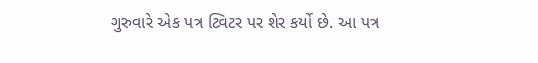ગુરુવારે એક પત્ર ટ્વિટર પર શેર કર્યો છે. આ પત્ર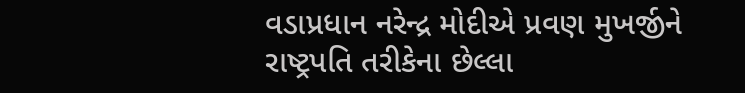વડાપ્રધાન નરેન્દ્ર મોદીએ પ્રવણ મુખર્જીને રાષ્ટ્રપતિ તરીકેના છેલ્લા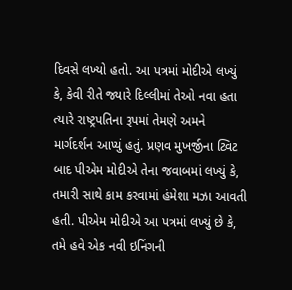દિવસે લખ્યો હતો. આ પત્રમાં મોદીએ લખ્યું કે, કેવી રીતે જ્યારે દિલ્લીમાં તેઓ નવા હતા ત્યારે રાષ્ટ્રપતિના રૂપમાં તેમણે અમને માર્ગદર્શન આપ્યું હતું. પ્રણવ મુખર્જીના ટ્વિટ બાદ પીએમ મોદીએ તેના જવાબમાં લખ્યું કે, તમારી સાથે કામ કરવામાં હંમેશા મઝા આવતી હતી. પીએમ મોદીએ આ પત્રમાં લખ્યું છે કે, તમે હવે એક નવી ઇનિંગની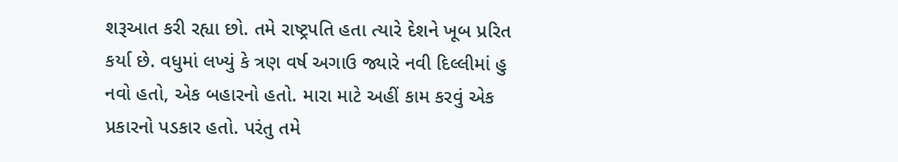શરૂઆત કરી રહ્યા છો. તમે રાષ્ટ્રપતિ હતા ત્યારે દેશને ખૂબ પ્રરિત કર્યા છે. વધુમાં લખ્યું કે ત્રણ વર્ષ અગાઉ જ્યારે નવી દિલ્લીમાં હુ નવો હતો, એક બહારનો હતો. મારા માટે અહીં કામ કરવું એક પ્રકારનો પડકાર હતો. પરંતુ તમે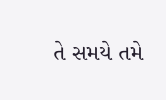તે સમયે તમે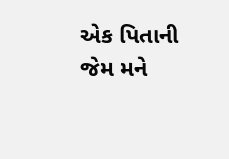એક પિતાની જેમ મને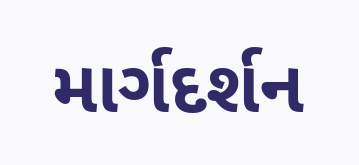માર્ગદર્શન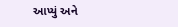આપ્યું અને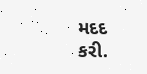મદદ કરી.